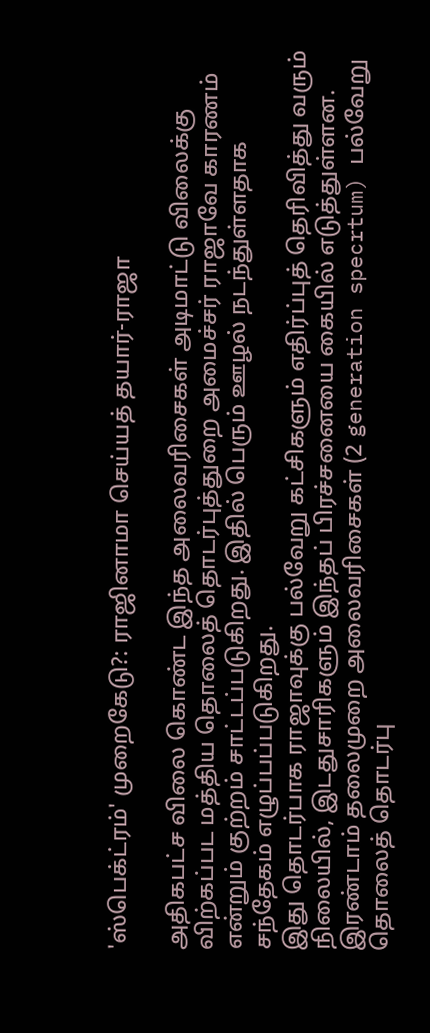'ஸ்பெக்ட்ரம்' முறைகேடு?: ராஜினாமா செய்யத் தயார்-ராஜா

அதிகபட்ச விலை கொண்ட இந்த அலைவரிசைகள் அடிமாட்டு விலைக்கு விற்கப்பட மத்திய தொலைத் தொடர்புத்துறை அமைச்சர் ராஜாவே காரணம் என்றும் குற்றம் சாட்டப்படுகிறது. இதில் பெரும் ஊழல் நடந்துள்ளதாக சந்தேகம் எழுப்பப்படுகிறது.
இது தொடர்பாக ராஜாவுக்கு பல்வேறு கட்சிகளும் எதிர்ப்புத் தெரிவித்து வரும் நிலையில், இடதுசாரிகளும் இந்தப் பிரச்சனையை கையில் எடுத்துள்ளன.
இரண்டாம் தலைமுறை அலைவரிசைகள் (2 generation specrtum) பல்வேறு தொலைத் தொடர்பு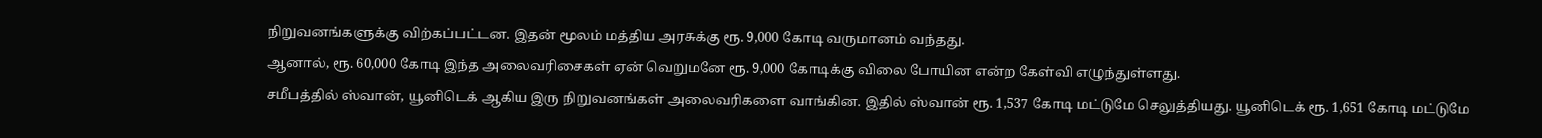நிறுவனங்களுக்கு விற்கப்பட்டன. இதன் மூலம் மத்திய அரசுக்கு ரூ. 9,000 கோடி வருமானம் வந்தது.
ஆனால், ரூ. 60,000 கோடி இந்த அலைவரிசைகள் ஏன் வெறுமனே ரூ. 9,000 கோடிக்கு விலை போயின என்ற கேள்வி எழுந்துள்ளது.
சமீபத்தில் ஸ்வான், யூனிடெக் ஆகிய இரு நிறுவனங்கள் அலைவரிகளை வாங்கின. இதில் ஸ்வான் ரூ. 1,537 கோடி மட்டுமே செலுத்தியது. யூனிடெக் ரூ. 1,651 கோடி மட்டுமே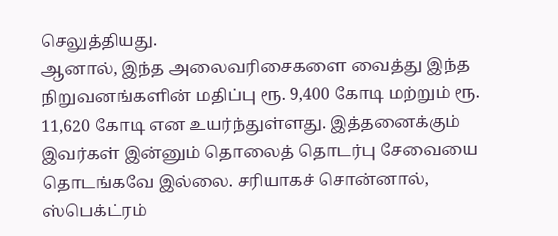செலுத்தியது.
ஆனால், இந்த அலைவரிசைகளை வைத்து இந்த நிறுவனங்களின் மதிப்பு ரூ. 9,400 கோடி மற்றும் ரூ. 11,620 கோடி என உயர்ந்துள்ளது. இத்தனைக்கும் இவர்கள் இன்னும் தொலைத் தொடர்பு சேவையை தொடங்கவே இல்லை. சரியாகச் சொன்னால், ஸ்பெக்ட்ரம்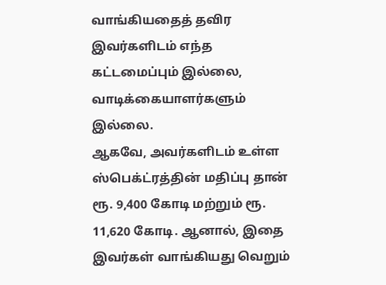வாங்கியதைத் தவிர இவர்களிடம் எந்த கட்டமைப்பும் இல்லை, வாடிக்கையாளர்களும் இல்லை.
ஆகவே, அவர்களிடம் உள்ள ஸ்பெக்ட்ரத்தின் மதிப்பு தான் ரூ. 9,400 கோடி மற்றும் ரூ. 11,620 கோடி. ஆனால், இதை இவர்கள் வாங்கியது வெறும்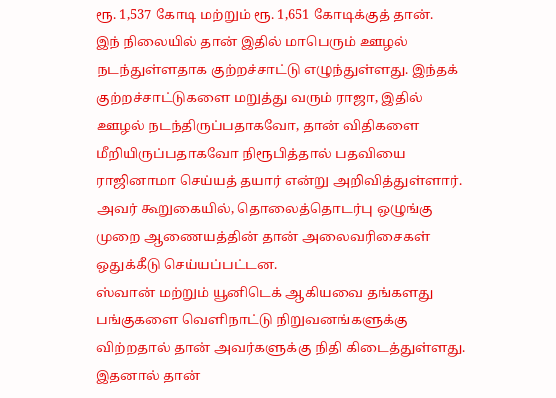ரூ. 1,537 கோடி மற்றும் ரூ. 1,651 கோடிக்குத் தான்.
இந் நிலையில் தான் இதில் மாபெரும் ஊழல் நடந்துள்ளதாக குற்றச்சாட்டு எழுந்துள்ளது. இந்தக் குற்றச்சாட்டுகளை மறுத்து வரும் ராஜா, இதில் ஊழல் நடந்திருப்பதாகவோ, தான் விதிகளை மீறியிருப்பதாகவோ நிரூபித்தால் பதவியை ராஜினாமா செய்யத் தயார் என்று அறிவித்துள்ளார்.
அவர் கூறுகையில், தொலைத்தொடர்பு ஒழுங்கு முறை ஆணையத்தின் தான் அலைவரிசைகள் ஒதுக்கீடு செய்யப்பட்டன.
ஸ்வான் மற்றும் யூனிடெக் ஆகியவை தங்களது பங்குகளை வெளிநாட்டு நிறுவனங்களுக்கு விற்றதால் தான் அவர்களுக்கு நிதி கிடைத்துள்ளது. இதனால் தான்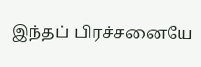இந்தப் பிரச்சனையே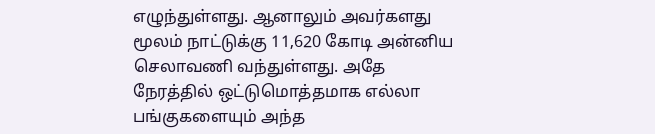எழுந்துள்ளது. ஆனாலும் அவர்களது மூலம் நாட்டுக்கு 11,620 கோடி அன்னிய செலாவணி வந்துள்ளது. அதே நேரத்தில் ஒட்டுமொத்தமாக எல்லா பங்குகளையும் அந்த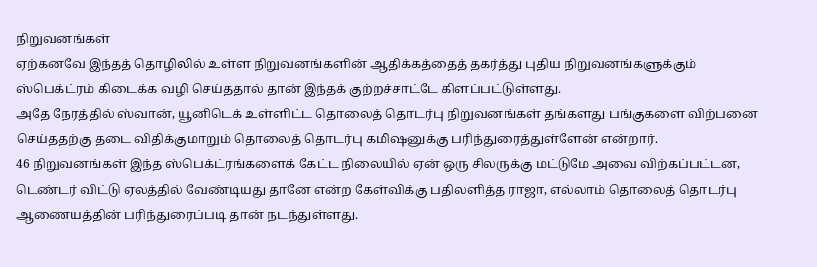நிறுவனங்கள்
ஏற்கனவே இந்தத் தொழிலில் உள்ள நிறுவனங்களின் ஆதிக்கத்தைத் தகர்த்து புதிய நிறுவனங்களுக்கும் ஸ்பெக்ட்ரம் கிடைக்க வழி செய்ததால் தான் இந்தக் குற்றச்சாட்டே கிளப்பட்டுள்ளது.
அதே நேரத்தில் ஸ்வான், யூனிடெக் உள்ளிட்ட தொலைத் தொடர்பு நிறுவனங்கள் தங்களது பங்குகளை விற்பனை செய்ததற்கு தடை விதிக்குமாறும் தொலைத் தொடர்பு கமிஷனுக்கு பரிந்துரைத்துள்ளேன் என்றார்.
46 நிறுவனங்கள் இந்த ஸ்பெக்ட்ரங்களைக் கேட்ட நிலையில் ஏன் ஒரு சிலருக்கு மட்டுமே அவை விற்கப்பட்டன, டெண்டர் விட்டு ஏலத்தில் வேண்டியது தானே என்ற கேள்விக்கு பதிலளித்த ராஜா, எல்லாம் தொலைத் தொடர்பு ஆணையத்தின் பரிந்துரைப்படி தான் நடந்துள்ளது.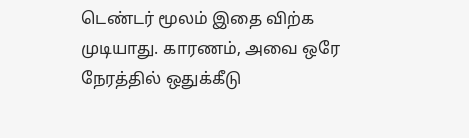டெண்டர் மூலம் இதை விற்க முடியாது. காரணம், அவை ஒரே நேரத்தில் ஒதுக்கீடு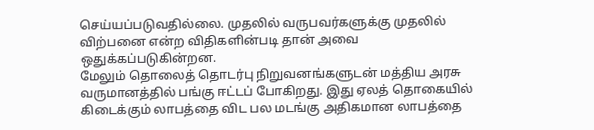செய்யப்படுவதில்லை. முதலில் வருபவர்களுக்கு முதலில் விற்பனை என்ற விதிகளின்படி தான் அவை ஒதுக்கப்படுகின்றன.
மேலும் தொலைத் தொடர்பு நிறுவனங்களுடன் மத்திய அரசு வருமானத்தில் பங்கு ஈட்டப் போகிறது. இது ஏலத் தொகையில் கிடைக்கும் லாபத்தை விட பல மடங்கு அதிகமான லாபத்தை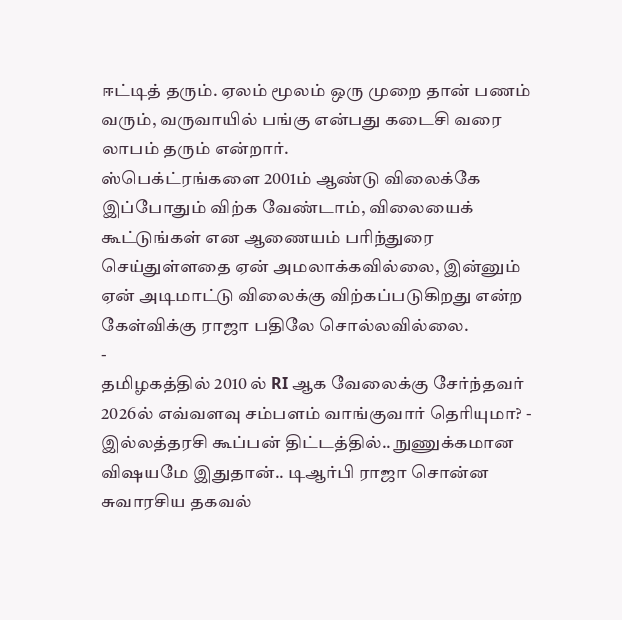ஈட்டித் தரும். ஏலம் மூலம் ஒரு முறை தான் பணம் வரும், வருவாயில் பங்கு என்பது கடைசி வரை லாபம் தரும் என்றார்.
ஸ்பெக்ட்ரங்களை 2001ம் ஆண்டு விலைக்கே இப்போதும் விற்க வேண்டாம், விலையைக் கூட்டுங்கள் என ஆணையம் பரிந்துரை செய்துள்ளதை ஏன் அமலாக்கவில்லை, இன்னும் ஏன் அடிமாட்டு விலைக்கு விற்கப்படுகிறது என்ற கேள்விக்கு ராஜா பதிலே சொல்லவில்லை.
-
தமிழகத்தில் 2010 ல் RI ஆக வேலைக்கு சேர்ந்தவர் 2026ல் எவ்வளவு சம்பளம் வாங்குவார் தெரியுமா? -
இல்லத்தரசி கூப்பன் திட்டத்தில்.. நுணுக்கமான விஷயமே இதுதான்.. டிஆர்பி ராஜா சொன்ன சுவாரசிய தகவல்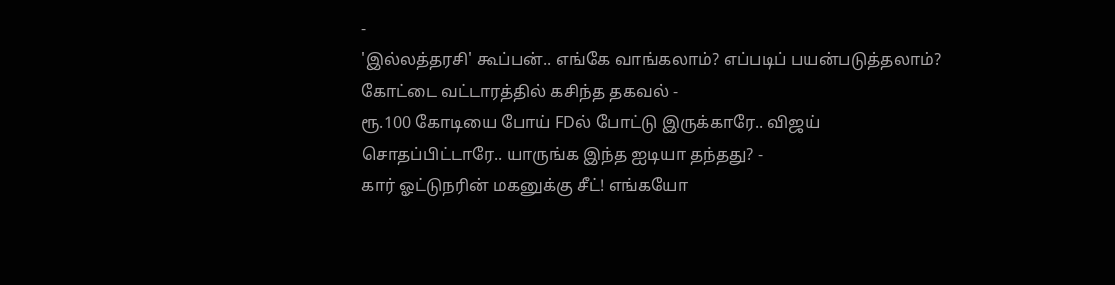-
'இல்லத்தரசி' கூப்பன்.. எங்கே வாங்கலாம்? எப்படிப் பயன்படுத்தலாம்? கோட்டை வட்டாரத்தில் கசிந்த தகவல் -
ரூ.100 கோடியை போய் FDல் போட்டு இருக்காரே.. விஜய் சொதப்பிட்டாரே.. யாருங்க இந்த ஐடியா தந்தது? -
கார் ஓட்டுநரின் மகனுக்கு சீட்! எங்கயோ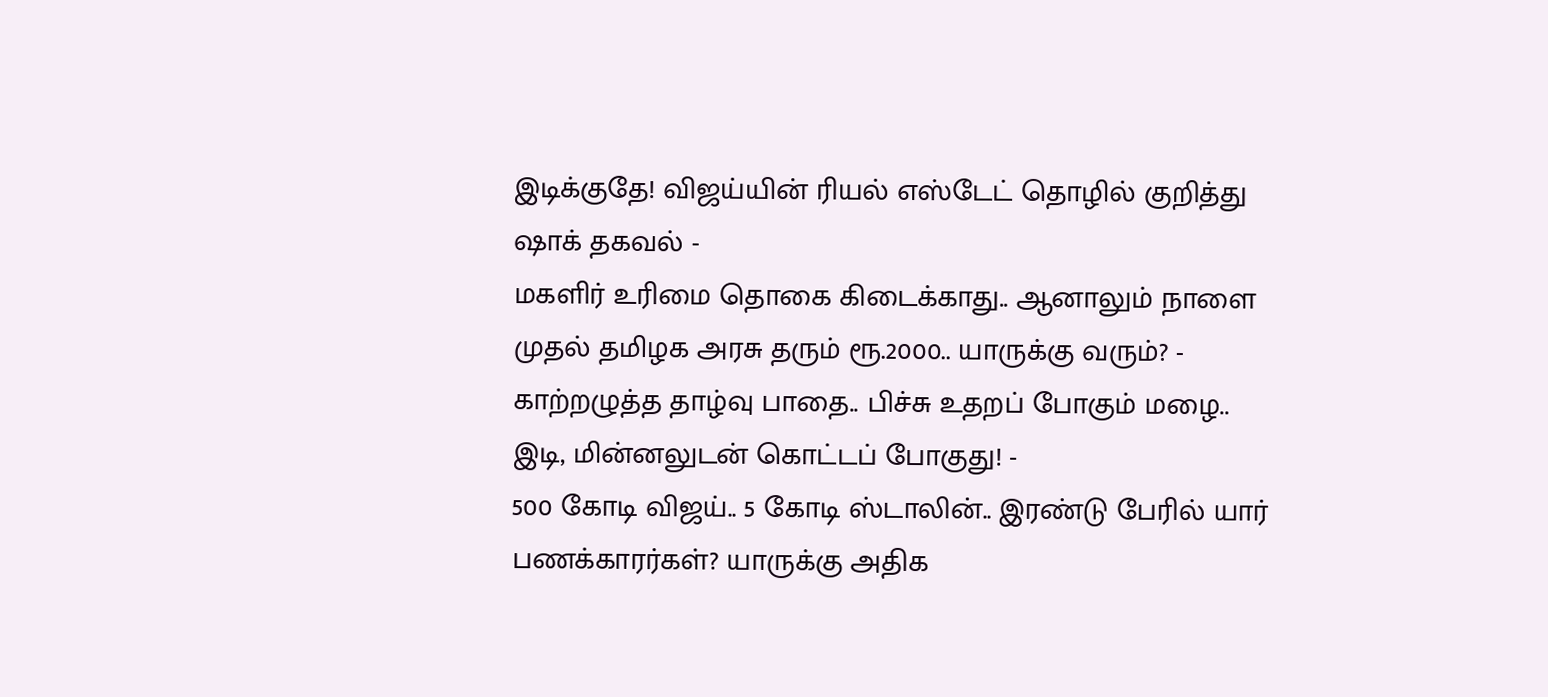இடிக்குதே! விஜய்யின் ரியல் எஸ்டேட் தொழில் குறித்து ஷாக் தகவல் -
மகளிர் உரிமை தொகை கிடைக்காது.. ஆனாலும் நாளை முதல் தமிழக அரசு தரும் ரூ.2000.. யாருக்கு வரும்? -
காற்றழுத்த தாழ்வு பாதை.. பிச்சு உதறப் போகும் மழை.. இடி, மின்னலுடன் கொட்டப் போகுது! -
500 கோடி விஜய்.. 5 கோடி ஸ்டாலின்.. இரண்டு பேரில் யார் பணக்காரர்கள்? யாருக்கு அதிக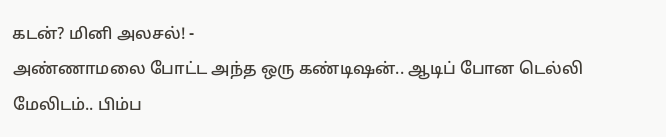கடன்? மினி அலசல்! -
அண்ணாமலை போட்ட அந்த ஒரு கண்டிஷன்.. ஆடிப் போன டெல்லி மேலிடம்.. பிம்ப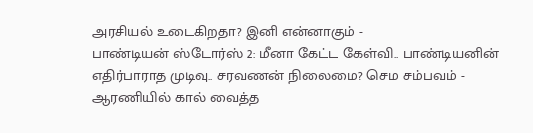அரசியல் உடைகிறதா? இனி என்னாகும் -
பாண்டியன் ஸ்டோர்ஸ் 2: மீனா கேட்ட கேள்வி.. பாண்டியனின் எதிர்பாராத முடிவு.. சரவணன் நிலைமை? செம சம்பவம் -
ஆரணியில் கால் வைத்த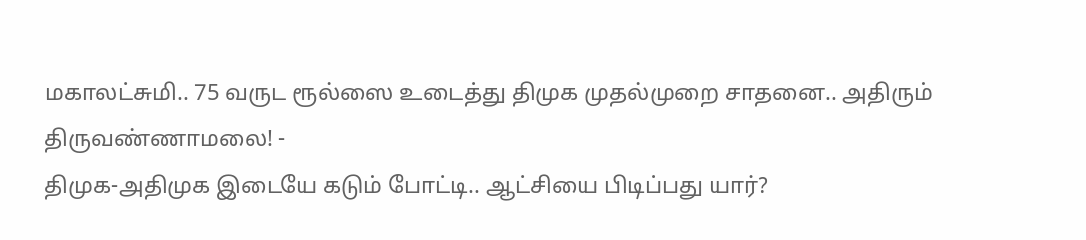மகாலட்சுமி.. 75 வருட ரூல்ஸை உடைத்து திமுக முதல்முறை சாதனை.. அதிரும் திருவண்ணாமலை! -
திமுக-அதிமுக இடையே கடும் போட்டி.. ஆட்சியை பிடிப்பது யார்?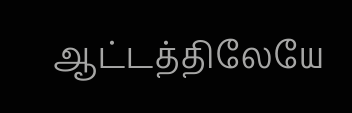ஆட்டத்திலேயே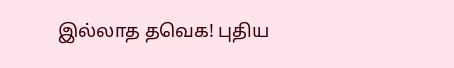இல்லாத தவெக! புதிய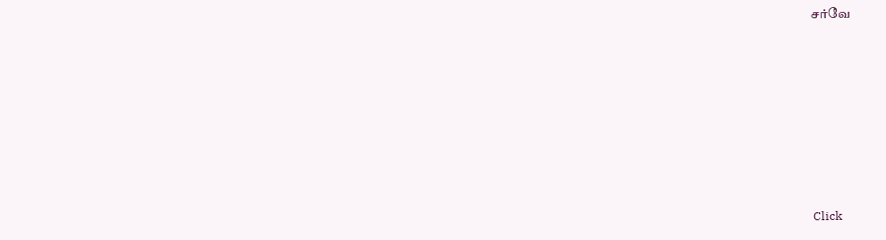சர்வே












Click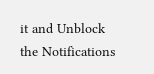it and Unblock the Notifications